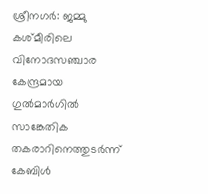ശ്രീനഗർ: ജമ്മു കശ്മീരിലെ വിനോദസഞ്ചാര കേന്ദ്രമായ ഗുൽമാർഗിൽ സാങ്കേതിക തകരാറിനെത്തുടർന്ന് കേബിൾ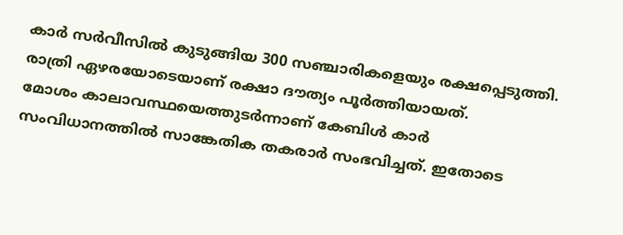കാർ സർവീസിൽ കുടുങ്ങിയ 300 സഞ്ചാരികളെയും രക്ഷപ്പെടുത്തി. രാത്രി ഏഴരയോടെയാണ് രക്ഷാ ദൗത്യം പൂർത്തിയായത്.
മോശം കാലാവസ്ഥയെത്തുടർന്നാണ് കേബിൾ കാർ സംവിധാനത്തിൽ സാങ്കേതിക തകരാർ സംഭവിച്ചത്. ഇതോടെ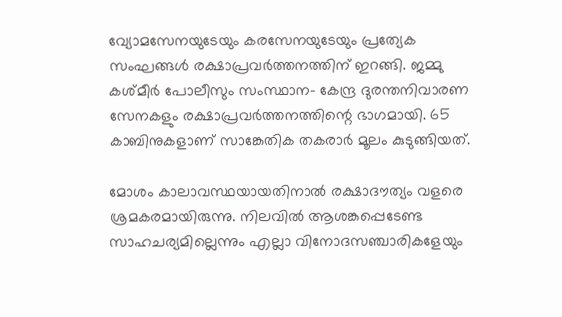വ്യോമസേനയുടേയും കരസേനയുടേയും പ്രത്യേക സംഘങ്ങൾ രക്ഷാപ്രവർത്തനത്തിന് ഇറങ്ങി. ജമ്മു കശ്മീർ പോലീസും സംസ്ഥാന- കേന്ദ്ര ദുരന്തനിവാരണ സേനകളും രക്ഷാപ്രവർത്തനത്തിന്റെ ഭാഗമായി. 65 കാബിനുകളാണ് സാങ്കേതിക തകരാർ മൂലം കുടുങ്ങിയത്.

മോശം കാലാവസ്ഥയായതിനാൽ രക്ഷാദൗത്യം വളരെ ശ്രമകരമായിരുന്നു. നിലവിൽ ആശങ്കപ്പെടേണ്ട സാഹചര്യമില്ലെന്നും എല്ലാ വിനോദസഞ്ചാരികളേയും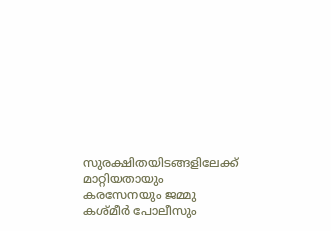സുരക്ഷിതയിടങ്ങളിലേക്ക് മാറ്റിയതായും കരസേനയും ജമ്മു കശ്മീർ പോലീസും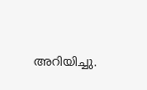അറിയിച്ചു.